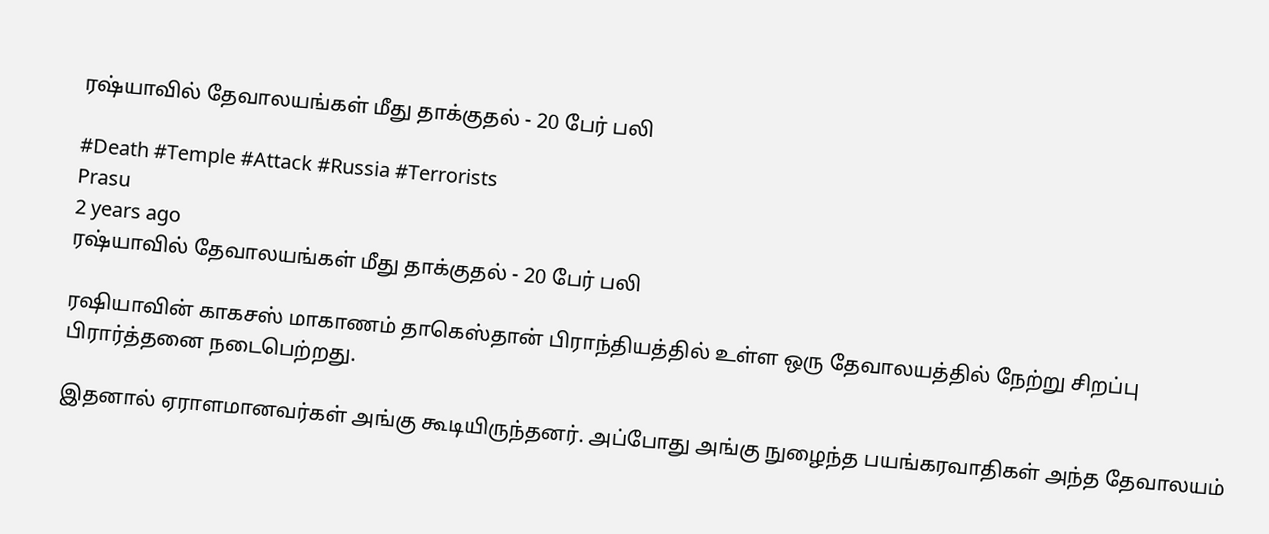ரஷ்யாவில் தேவாலயங்கள் மீது தாக்குதல் - 20 பேர் பலி

#Death #Temple #Attack #Russia #Terrorists
Prasu
2 years ago
ரஷ்யாவில் தேவாலயங்கள் மீது தாக்குதல் - 20 பேர் பலி

ரஷியாவின் காகசஸ் மாகாணம் தாகெஸ்தான் பிராந்தியத்தில் உள்ள ஒரு தேவாலயத்தில் நேற்று சிறப்பு பிரார்த்தனை நடைபெற்றது.

இதனால் ஏராளமானவர்கள் அங்கு கூடியிருந்தனர். அப்போது அங்கு நுழைந்த பயங்கரவாதிகள் அந்த தேவாலயம்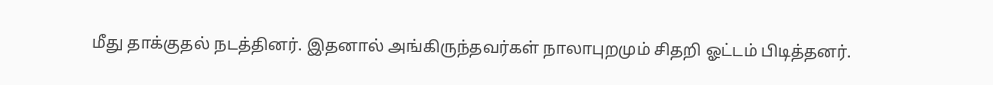மீது தாக்குதல் நடத்தினர். இதனால் அங்கிருந்தவர்கள் நாலாபுறமும் சிதறி ஓட்டம் பிடித்தனர்.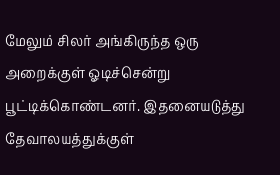மேலும் சிலர் அங்கிருந்த ஒரு அறைக்குள் ஓடிச்சென்று பூட்டிக்கொண்டனர். இதனையடுத்து தேவாலயத்துக்குள்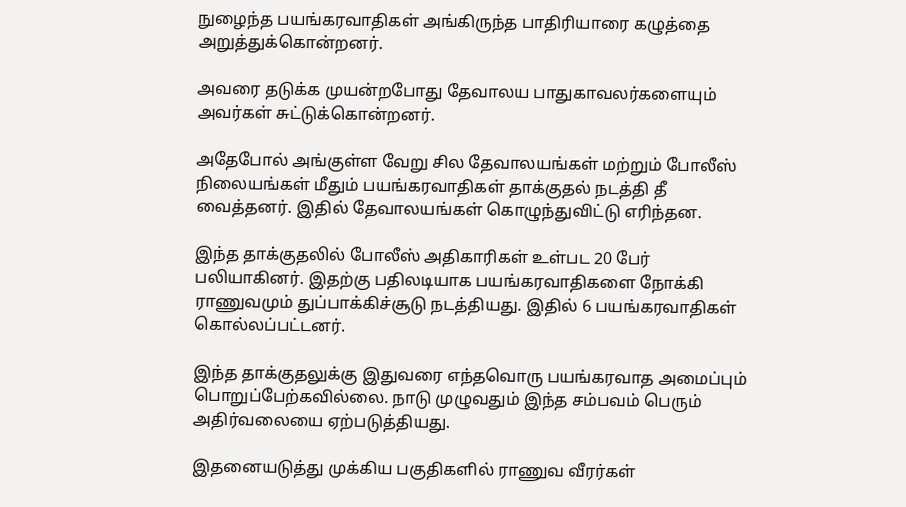நுழைந்த பயங்கரவாதிகள் அங்கிருந்த பாதிரியாரை கழுத்தை அறுத்துக்கொன்றனர்.

அவரை தடுக்க முயன்றபோது தேவாலய பாதுகாவலர்களையும் அவர்கள் சுட்டுக்கொன்றனர்.

அதேபோல் அங்குள்ள வேறு சில தேவாலயங்கள் மற்றும் போலீஸ் நிலையங்கள் மீதும் பயங்கரவாதிகள் தாக்குதல் நடத்தி தீ வைத்தனர். இதில் தேவாலயங்கள் கொழுந்துவிட்டு எரிந்தன.

இந்த தாக்குதலில் போலீஸ் அதிகாரிகள் உள்பட 20 பேர் பலியாகினர். இதற்கு பதிலடியாக பயங்கரவாதிகளை நோக்கி ராணுவமும் துப்பாக்கிச்சூடு நடத்தியது. இதில் 6 பயங்கரவாதிகள் கொல்லப்பட்டனர்.

இந்த தாக்குதலுக்கு இதுவரை எந்தவொரு பயங்கரவாத அமைப்பும் பொறுப்பேற்கவில்லை. நாடு முழுவதும் இந்த சம்பவம் பெரும் அதிர்வலையை ஏற்படுத்தியது.

இதனையடுத்து முக்கிய பகுதிகளில் ராணுவ வீரர்கள்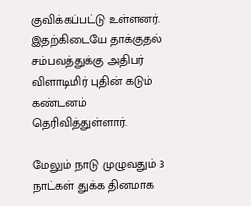குவிக்கப்பட்டு உள்ளனர். இதற்கிடையே தாக்குதல் சம்பவத்துக்கு அதிபர் விளாடிமிர் புதின் கடும் கண்டனம் தெரிவித்துள்ளார்.

மேலும் நாடு முழுவதும் 3 நாட்கள் துக்க தினமாக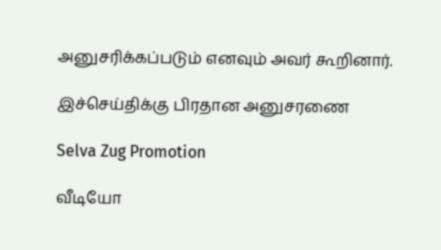அனுசரிக்கப்படும் எனவும் அவர் கூறினார்.

இச்செய்திக்கு பிரதான அனுசரணை

Selva Zug Promotion

வீடியோ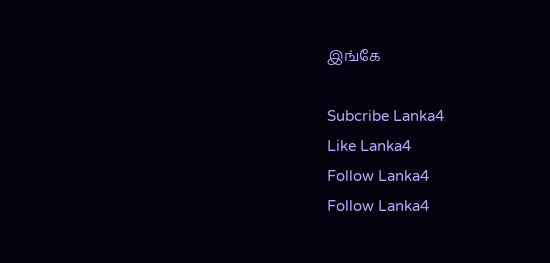இங்கே

Subcribe Lanka4
Like Lanka4
Follow Lanka4
Follow Lanka4